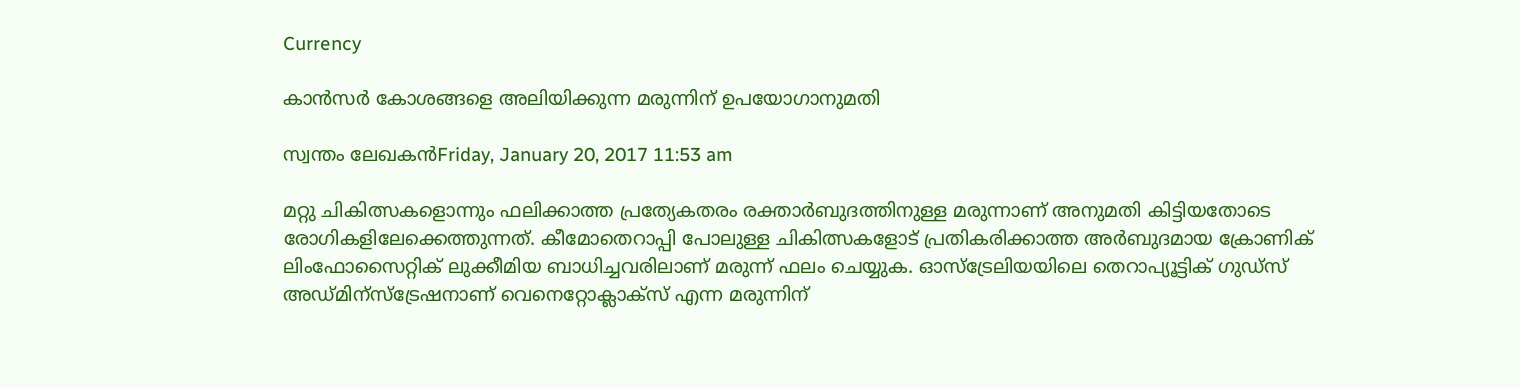Currency

കാന്‍സര്‍ കോശങ്ങളെ അലിയിക്കുന്ന മരുന്നിന് ഉപയോഗാനുമതി

സ്വന്തം ലേഖകന്‍Friday, January 20, 2017 11:53 am

മറ്റു ചികിത്സകളൊന്നും ഫലിക്കാത്ത പ്രത്യേകതരം രക്താര്‍ബുദത്തിനുള്ള മരുന്നാണ് അനുമതി കിട്ടിയതോടെ രോഗികളിലേക്കെത്തുന്നത്. കീമോതെറാപ്പി പോലുള്ള ചികിത്സകളോട് പ്രതികരിക്കാത്ത അര്‍ബുദമായ ക്രോണിക് ലിംഫോസൈറ്റിക് ലുക്കീമിയ ബാധിച്ചവരിലാണ് മരുന്ന് ഫലം ചെയ്യുക. ഓസ്‌ട്രേലിയയിലെ തെറാപ്യൂട്ടിക് ഗുഡ്‌സ് അഡ്മിന്‌സ്‌ട്രേഷനാണ് വെനെറ്റോക്ലാക്‌സ് എന്ന മരുന്നിന്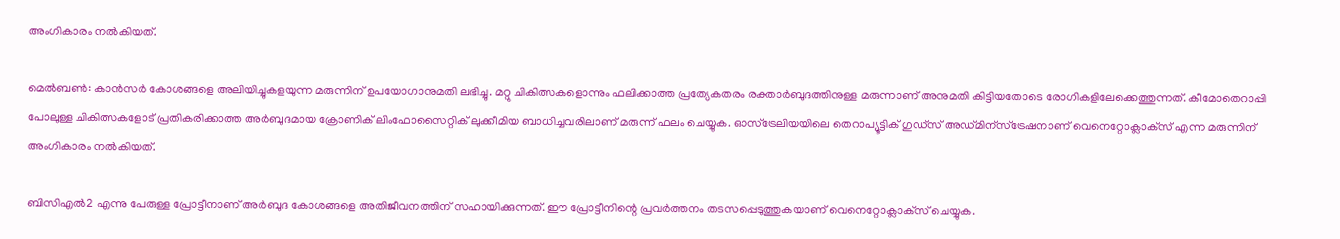അംഗികാരം നല്‍കിയത്.

മെല്‍ബണ്‍: കാന്‍സര്‍ കോശങ്ങളെ അലിയിച്ചുകളയുന്ന മരുന്നിന് ഉപയോഗാനുമതി ലഭിച്ചു. മറ്റു ചികിത്സകളൊന്നും ഫലിക്കാത്ത പ്രത്യേകതരം രക്താര്‍ബുദത്തിനുള്ള മരുന്നാണ് അനുമതി കിട്ടിയതോടെ രോഗികളിലേക്കെത്തുന്നത്. കീമോതെറാപ്പി പോലുള്ള ചികിത്സകളോട് പ്രതികരിക്കാത്ത അര്‍ബുദമായ ക്രോണിക് ലിംഫോസൈറ്റിക് ലുക്കീമിയ ബാധിച്ചവരിലാണ് മരുന്ന് ഫലം ചെയ്യുക. ഓസ്‌ട്രേലിയയിലെ തെറാപ്യൂട്ടിക് ഗുഡ്‌സ് അഡ്മിന്‌സ്‌ട്രേഷനാണ് വെനെറ്റോക്ലാക്‌സ് എന്ന മരുന്നിന് അംഗികാരം നല്‍കിയത്.

ബിസിഎല്‍2 എന്നു പേരുള്ള പ്രോട്ടീനാണ് അര്‍ബുദ കോശങ്ങളെ അതിജീവനത്തിന് സഹായിക്കുന്നത്. ഈ പ്രോട്ടീനിന്റെ പ്രവര്‍ത്തനം തടസപ്പെടുത്തുകയാണ് വെനെറ്റോക്ലാക്‌സ് ചെയ്യുക.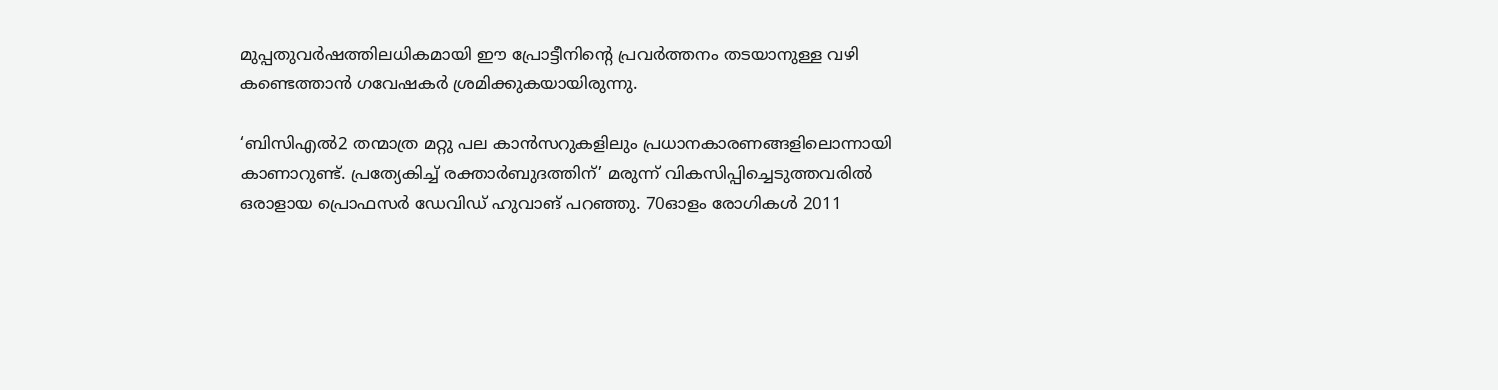മുപ്പതുവര്‍ഷത്തിലധികമായി ഈ പ്രോട്ടീനിന്റെ പ്രവര്‍ത്തനം തടയാനുള്ള വഴി കണ്ടെത്താന്‍ ഗവേഷകര്‍ ശ്രമിക്കുകയായിരുന്നു.

‘ബിസിഎല്‍2 തന്മാത്ര മറ്റു പല കാന്‍സറുകളിലും പ്രധാനകാരണങ്ങളിലൊന്നായി കാണാറുണ്ട്. പ്രത്യേകിച്ച് രക്താര്‍ബുദത്തിന്’ മരുന്ന് വികസിപ്പിച്ചെടുത്തവരില്‍ ഒരാളായ പ്രൊഫസര്‍ ഡേവിഡ് ഹുവാങ് പറഞ്ഞു. 70ഓളം രോഗികള്‍ 2011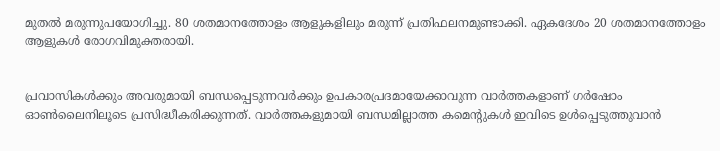മുതല്‍ മരുന്നുപയോഗിച്ചു. 80 ശതമാനത്തോളം ആളുകളിലും മരുന്ന് പ്രതിഫലനമുണ്ടാക്കി. ഏകദേശം 20 ശതമാനത്തോളം ആളുകള്‍ രോഗവിമുക്തരായി.


പ്രവാസികൾക്കും അവരുമായി ബന്ധപ്പെടുന്നവർക്കും ഉപകാരപ്രദമായേക്കാവുന്ന വാർത്തകളാണ് ഗർഷോം ഓൺലൈനിലൂടെ പ്രസിദ്ധീകരിക്കുന്നത്. വാർത്തകളുമായി ബന്ധമില്ലാത്ത കമെന്റുകൾ ഇവിടെ ഉൾപ്പെടുത്തുവാൻ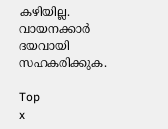കഴിയില്ല. വായനക്കാർ ദയവായി സഹകരിക്കുക.

Top
x